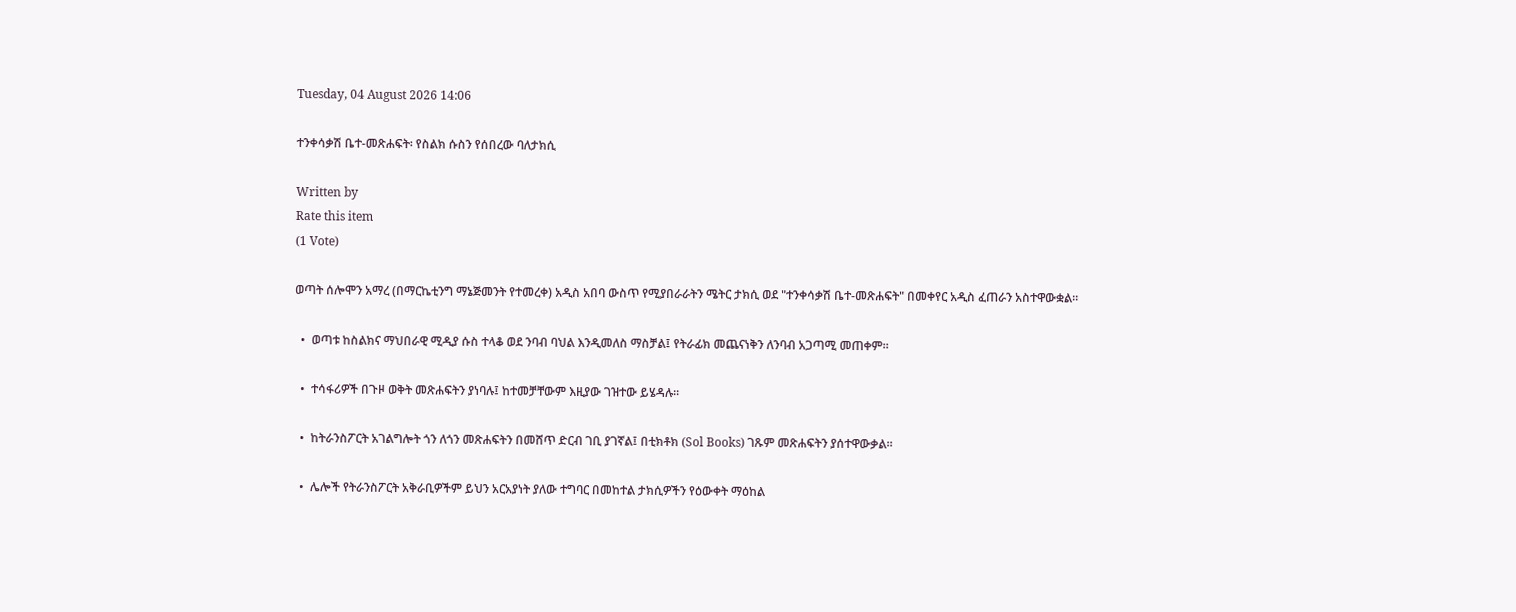Tuesday, 04 August 2026 14:06

ተንቀሳቃሽ ቤተ-መጽሐፍት፡ የስልክ ሱስን የሰበረው ባለታክሲ

Written by
Rate this item
(1 Vote)

ወጣት ሰሎሞን አማረ (በማርኬቲንግ ማኔጅመንት የተመረቀ) አዲስ አበባ ውስጥ የሚያበራራትን ሜትር ታክሲ ወደ "ተንቀሳቃሽ ቤተ-መጽሐፍት" በመቀየር አዲስ ፈጠራን አስተዋውቋል።

  •  ወጣቱ ከስልክና ማህበራዊ ሚዲያ ሱስ ተላቆ ወደ ንባብ ባህል እንዲመለስ ማስቻል፤ የትራፊክ መጨናነቅን ለንባብ አጋጣሚ መጠቀም።

  •  ተሳፋሪዎች በጉዞ ወቅት መጽሐፍትን ያነባሉ፤ ከተመቻቸውም እዚያው ገዝተው ይሄዳሉ።

  •  ከትራንስፖርት አገልግሎት ጎን ለጎን መጽሐፍትን በመሸጥ ድርብ ገቢ ያገኛል፤ በቲክቶክ (Sol Books) ገጹም መጽሐፍትን ያሰተዋውቃል።

  •  ሌሎች የትራንስፖርት አቅራቢዎችም ይህን አርአያነት ያለው ተግባር በመከተል ታክሲዎችን የዕውቀት ማዕከል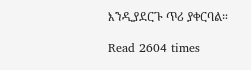እንዲያደርጉ ጥሪ ያቀርባል።

Read 2604 times